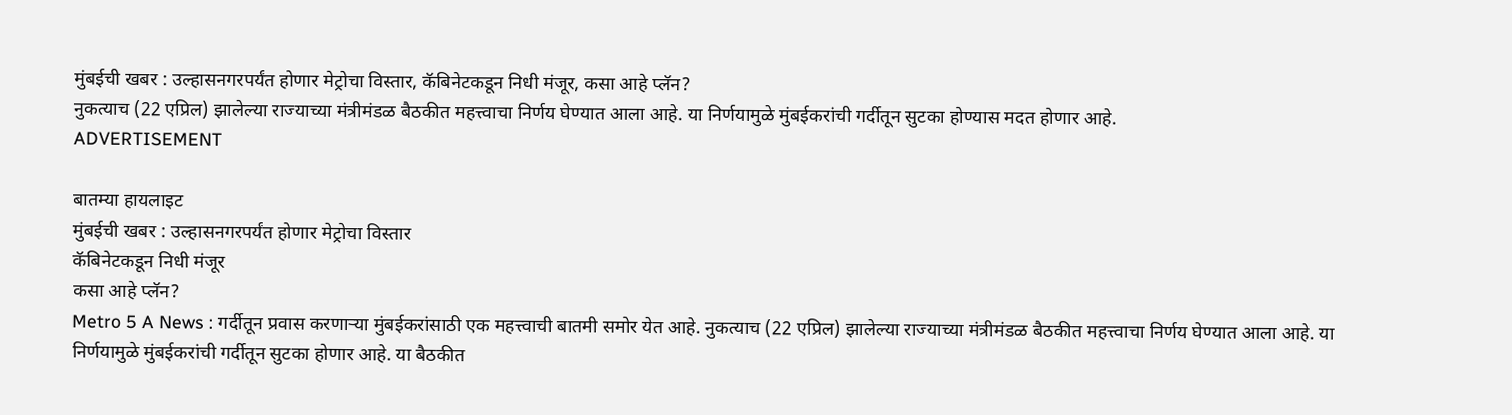मुंबईची खबर : उल्हासनगरपर्यंत होणार मेट्रोचा विस्तार, कॅबिनेटकडून निधी मंजूर, कसा आहे प्लॅन?
नुकत्याच (22 एप्रिल) झालेल्या राज्याच्या मंत्रीमंडळ बैठकीत महत्त्वाचा निर्णय घेण्यात आला आहे. या निर्णयामुळे मुंबईकरांची गर्दीतून सुटका होण्यास मदत होणार आहे.
ADVERTISEMENT

बातम्या हायलाइट
मुंबईची खबर : उल्हासनगरपर्यंत होणार मेट्रोचा विस्तार
कॅबिनेटकडून निधी मंजूर
कसा आहे प्लॅन?
Metro 5 A News : गर्दीतून प्रवास करणाऱ्या मुंबईकरांसाठी एक महत्त्वाची बातमी समोर येत आहे. नुकत्याच (22 एप्रिल) झालेल्या राज्याच्या मंत्रीमंडळ बैठकीत महत्त्वाचा निर्णय घेण्यात आला आहे. या निर्णयामुळे मुंबईकरांची गर्दीतून सुटका होणार आहे. या बैठकीत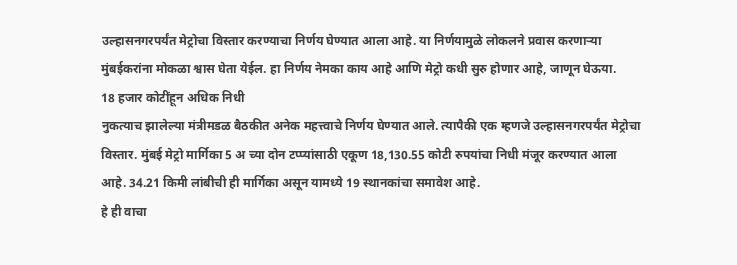उल्हासनगरपर्यंत मेट्रोचा विस्तार करण्याचा निर्णय घेण्यात आला आहे. या निर्णयामुळे लोकलने प्रवास करणाऱ्या मुंबईकरांना मोकळा श्वास घेता येईल. हा निर्णय नेमका काय आहे आणि मेट्रो कधी सुरु होणार आहे, जाणून घेऊया.
18 हजार कोटींहून अधिक निधी
नुकत्याच झालेल्या मंत्रीमडळ बैठकीत अनेक महत्त्वाचे निर्णय घेण्यात आले. त्यापैकी एक म्हणजे उल्हासनगरपर्यंत मेट्रोचा विस्तार. मुंबई मेट्रो मार्गिका 5 अ च्या दोन टप्प्यांसाठी एकूण 18,130.55 कोटी रुपयांचा निधी मंजूर करण्यात आला आहे. 34.21 किमी लांबीची ही मार्गिका असून यामध्ये 19 स्थानकांचा समावेश आहे.
हे ही वाचा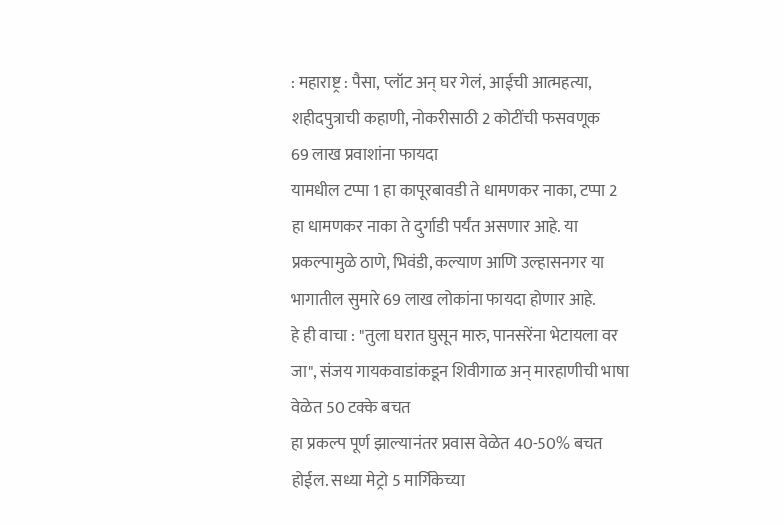: महाराष्ट्र : पैसा, प्लॉट अन् घर गेलं, आईची आत्महत्या, शहीदपुत्राची कहाणी, नोकरीसाठी 2 कोटींची फसवणूक
69 लाख प्रवाशांना फायदा
यामधील टप्पा 1 हा कापूरबावडी ते धामणकर नाका, टप्पा 2 हा धामणकर नाका ते दुर्गाडी पर्यंत असणार आहे. या प्रकल्पामुळे ठाणे, भिवंडी, कल्याण आणि उल्हासनगर या भागातील सुमारे 69 लाख लोकांना फायदा होणार आहे.
हे ही वाचा : "तुला घरात घुसून मारु, पानसरेंना भेटायला वर जा", संजय गायकवाडांकडून शिवीगाळ अन् मारहाणीची भाषा
वेळेत 50 टक्के बचत
हा प्रकल्प पूर्ण झाल्यानंतर प्रवास वेळेत 40-50% बचत होईल. सध्या मेट्रो 5 मार्गिकेच्या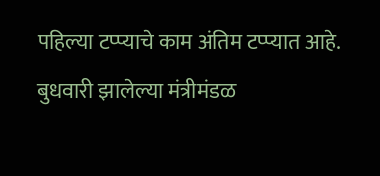पहिल्या टप्प्याचे काम अंतिम टप्प्यात आहे. बुधवारी झालेल्या मंत्रीमंडळ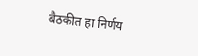बैठकीत हा निर्णय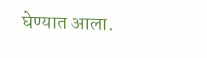घेण्यात आला.